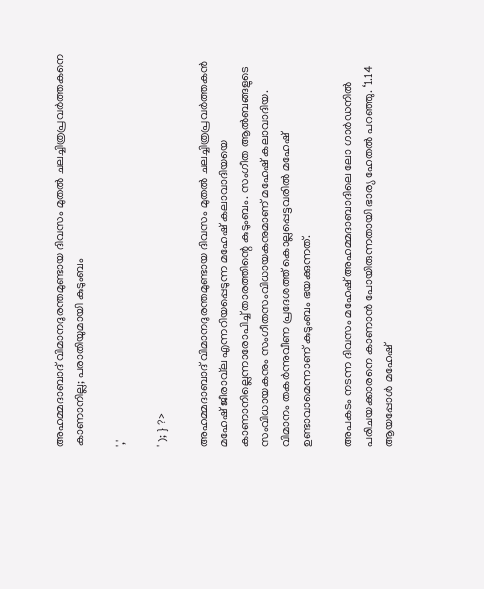അഹമ്മദാബാദ് വിമാനദുരന്തമുണ്ടായ ദിവസം മുതൽ ചലച്ചിത്രപ്രവര്‍ത്തകനെ കാണാനില്ല; പരാതിയുമായി കുടുംബം

','

' ); } ?>

അഹമ്മദാബാദ് വിമാനദുരന്തമുണ്ടായ ദിവസം മുതല്‍ ചലച്ചിത്രപ്രവര്‍ത്തകൻ മഹേഷ് ജീരാവ്‌ല എന്നറിയപ്പെടുന്ന മഹേഷ് കലാവാദിയയെ കാണാനില്ലെന്നാരോപിച്ച് താരത്തിന്റെ കുടുംബം. സംഗീത ആല്‍ബങ്ങളുടെ സംവിധായകനും സംഗീതസംവിധായകനുമാണ് മഹേഷ് കലാവാദിയ.
വിമാനം തകര്‍ന്നുവീണ പ്രദേശത്ത് കൊല്ലപ്പെട്ടവരില്‍ മഹേഷ് ഉണ്ടാവാമെന്നാണ് കുടുംബം ഭയക്കുന്നത്.

അപകടം നടന്ന ദിവസം മഹേഷ് അഹമ്മദാബാദിലെ ലോ ഗാര്‍ഡനില്‍ പരിചയക്കാരനെ കാണാന്‍ പോയിരുന്നതായി ഭാര്യ ഹേതല്‍ പറഞ്ഞു. ‘1.14 ആയപ്പോള്‍ മഹേഷ്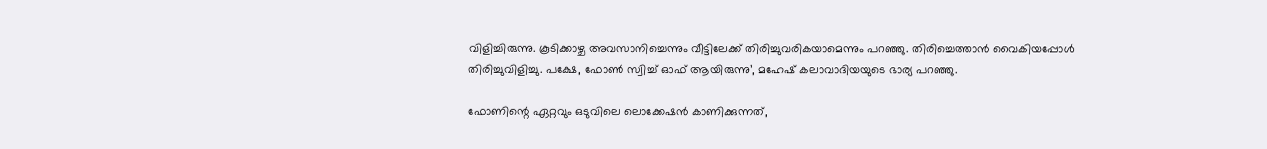വിളിച്ചിരുന്നു. കൂടിക്കാഴ്ച അവസാനിച്ചെന്നും വീട്ടിലേക്ക് തിരിച്ചുവരികയാമെന്നും പറഞ്ഞു. തിരിച്ചെത്താന്‍ വൈകിയപ്പോള്‍ തിരിച്ചുവിളിച്ചു. പക്ഷേ, ഫോണ്‍ സ്വിച്ച് ഓഫ് ആയിരുന്നു’, മഹേഷ് കലാവാദിയയുടെ ഭാര്യ പറഞ്ഞു.

ഫോണിന്റെ ഏറ്റവും ഒടുവിലെ ലൊക്കേഷന്‍ കാണിക്കുന്നത്,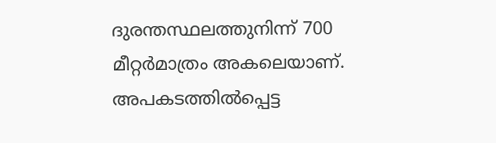ദുരന്തസ്ഥലത്തുനിന്ന് 700 മീറ്റര്‍മാത്രം അകലെയാണ്. അപകടത്തില്‍പ്പെട്ട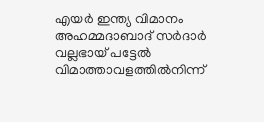എയര്‍ ഇന്ത്യ വിമാനം അഹമ്മദാബാദ് സര്‍ദാര്‍ വല്ലഭായ് പട്ടേല്‍ വിമാത്താവളത്തില്‍നിന്ന്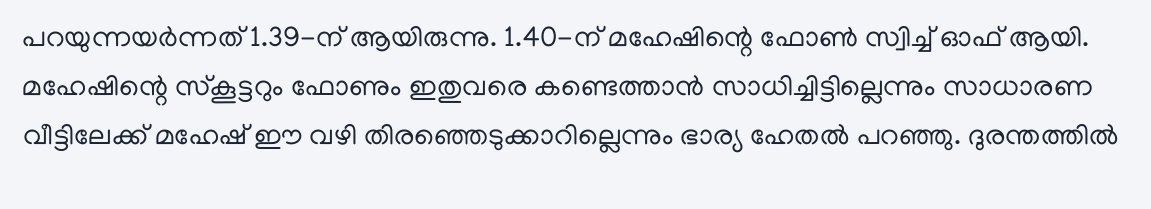പറയുന്നയര്‍ന്നത് 1.39-ന് ആയിരുന്നു. 1.40-ന് മഹേഷിന്റെ ഫോണ്‍ സ്വിച്ച് ഓഫ് ആയി. മഹേഷിന്റെ സ്‌കൂട്ടറും ഫോണും ഇതുവരെ കണ്ടെത്താന്‍ സാധിച്ചിട്ടില്ലെന്നും സാധാരണ വീട്ടിലേക്ക് മഹേഷ് ഈ വഴി തിരഞ്ഞെടുക്കാറില്ലെന്നും ഭാര്യ ഹേതല്‍ പറഞ്ഞു. ദുരന്തത്തില്‍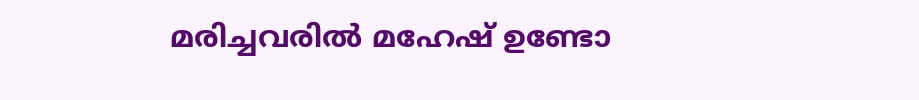മരിച്ചവരില്‍ മഹേഷ് ഉണ്ടോ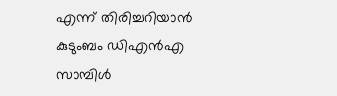എന്ന് തിരിച്ചറിയാന്‍ കുടുംബം ഡിഎന്‍എ സാമ്പിള്‍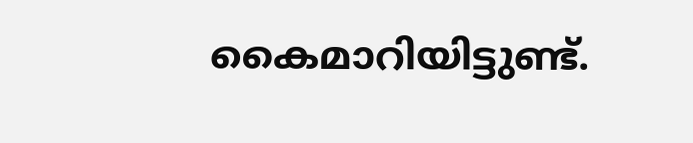കൈമാറിയിട്ടുണ്ട്.